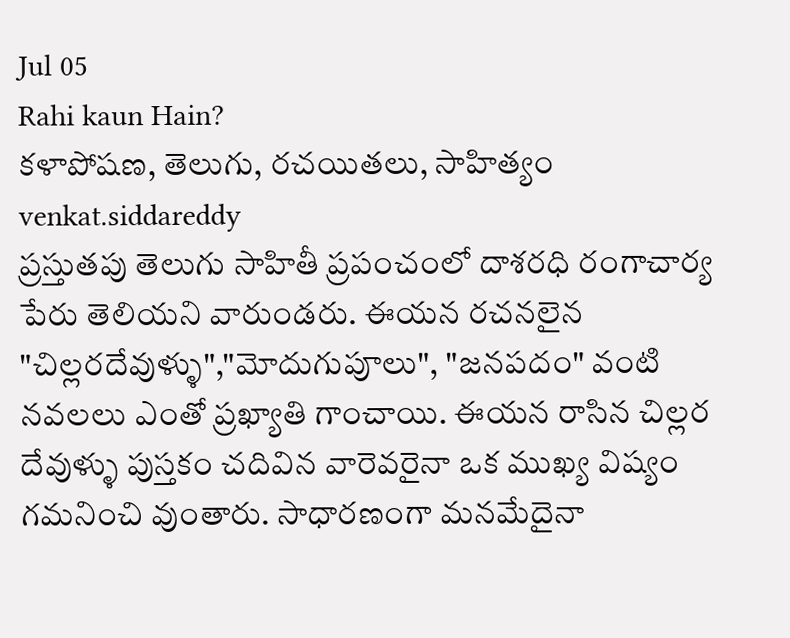Jul 05
Rahi kaun Hain?
కళాపోషణ, తెలుగు, రచయితలు, సాహిత్యం venkat.siddareddy
ప్రస్తుతపు తెలుగు సాహితీ ప్రపంచంలో దాశరధి రంగాచార్య పేరు తెలియని వారుండరు. ఈయన రచనలైన "చిల్లరదేవుళ్ళు","మోదుగుపూలు", "జనపదం" వంటి నవలలు ఎంతో ప్రఖ్యాతి గాంచాయి. ఈయన రాసిన చిల్లర దేవుళ్ళు పుస్తకం చదివిన వారెవరైనా ఒక ముఖ్య విష్యం గమనించి వుంతారు. సాధారణంగా మనమేదైనా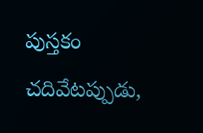పుస్తకం చదివేటప్పుడు,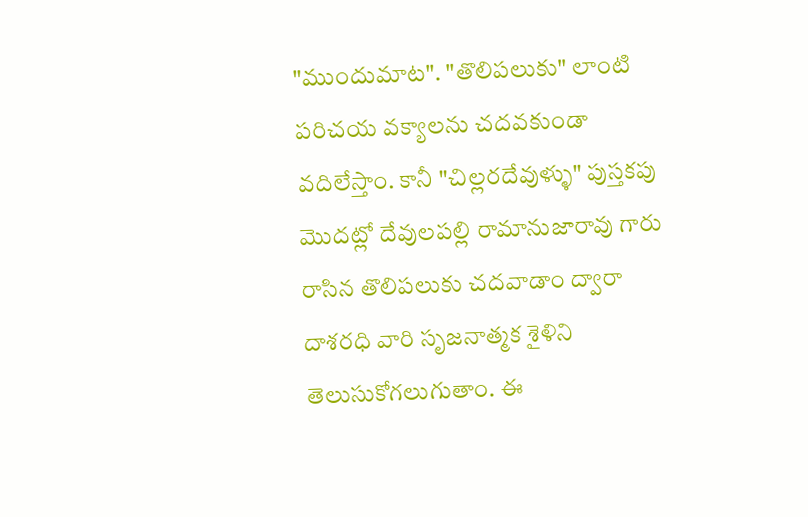"ముందుమాట". "తొలిపలుకు" లాంటి పరిచయ వక్యాలను చదవకుండా వదిలేస్తాం. కానీ "చిల్లరదేవుళ్ళు" పుస్తకపు మొదట్లో దేవులపల్లి రామానుజారావు గారు రాసిన తొలిపలుకు చదవాడాం ద్వారా దాశరధి వారి సృజనాత్మక శైళిని తెలుసుకోగలుగుతాం. ఈ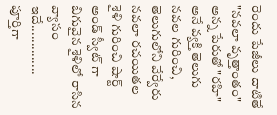రెందు పేజీలు దాటితే "నవలా వృత్తాంతం" అన్న పేరుతో "రహి" అనే వ్యక్తి తెలుగు నవల గురించి, తెలుగులోని వేర్వేరు నవలా రచయితల శైళి గురించి షార్ట్ అండ్ స్వీట్ గా బిగువైన శైళిలో రాసిన వ్యాసం ఇదే..............
పూర్తిగా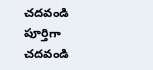చదవండి
పూర్తిగా చదవండి